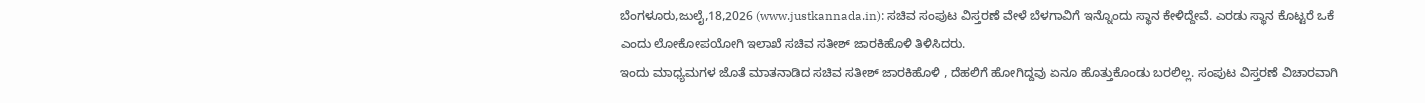ಬೆಂಗಳೂರು,ಜುಲೈ,18,2026 (www.justkannada.in): ಸಚಿವ ಸಂಪುಟ ವಿಸ್ತರಣೆ ವೇಳೆ ಬೆಳಗಾವಿಗೆ ಇನ್ನೊಂದು ಸ್ಥಾನ ಕೇಳಿದ್ದೇವೆ. ಎರಡು ಸ್ಥಾನ ಕೊಟ್ಟರೆ ಒಕೆ ಎಂದು ಲೋಕೋಪಯೋಗಿ ಇಲಾಖೆ ಸಚಿವ ಸತೀಶ್ ಜಾರಕಿಹೊಳಿ ತಿಳಿಸಿದರು.
ಇಂದು ಮಾಧ್ಯಮಗಳ ಜೊತೆ ಮಾತನಾಡಿದ ಸಚಿವ ಸತೀಶ್ ಜಾರಕಿಹೊಳಿ , ದೆಹಲಿಗೆ ಹೋಗಿದ್ದವು ಏನೂ ಹೊತ್ತುಕೊಂಡು ಬರಲಿಲ್ಲ. ಸಂಪುಟ ವಿಸ್ತರಣೆ ವಿಚಾರವಾಗಿ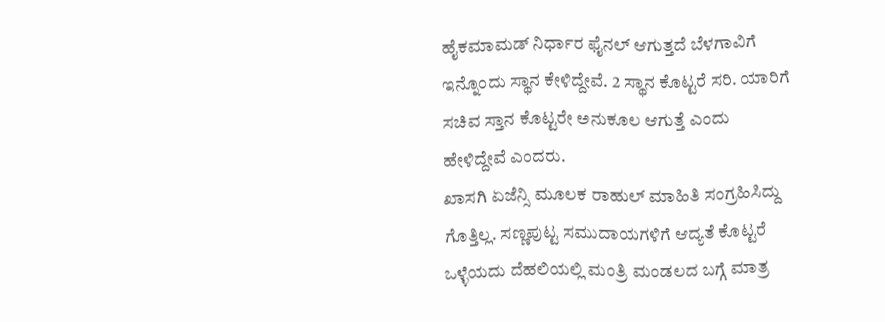ಹೈಕಮಾಮಡ್ ನಿರ್ಧಾರ ಫೈನಲ್ ಆಗುತ್ತದೆ ಬೆಳಗಾವಿಗೆ ಇನ್ನೊಂದು ಸ್ಥಾನ ಕೇಳಿದ್ದೇವೆ. 2 ಸ್ಥಾನ ಕೊಟ್ಟರೆ ಸರಿ. ಯಾರಿಗೆ ಸಚಿವ ಸ್ತಾನ ಕೊಟ್ಟರೇ ಅನುಕೂಲ ಆಗುತ್ತೆ ಎಂದು ಹೇಳಿದ್ದೇವೆ ಎಂದರು.
ಖಾಸಗಿ ಏಜೆನ್ಸಿ ಮೂಲಕ ರಾಹುಲ್ ಮಾಹಿತಿ ಸಂಗ್ರಹಿಸಿದ್ದು ಗೊತ್ತಿಲ್ಲ. ಸಣ್ಣಪುಟ್ಟ ಸಮುದಾಯಗಳಿಗೆ ಆದ್ಯತೆ ಕೊಟ್ಟರೆ ಒಳ್ಳೆಯದು ದೆಹಲಿಯಲ್ಲಿ ಮಂತ್ರಿ ಮಂಡಲದ ಬಗ್ಗೆ ಮಾತ್ರ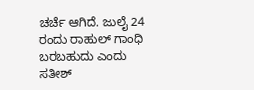ಚರ್ಚೆ ಆಗಿದೆ. ಜುಲೈ 24 ರಂದು ರಾಹುಲ್ ಗಾಂಧಿ ಬರಬಹುದು ಎಂದು ಸತೀಶ್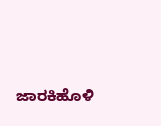ಜಾರಕಿಹೊಳಿ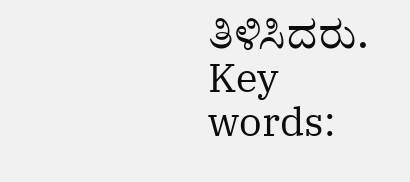ತಿಳಿಸಿದರು.
Key words: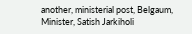another, ministerial post, Belgaum, Minister, Satish Jarkiholi